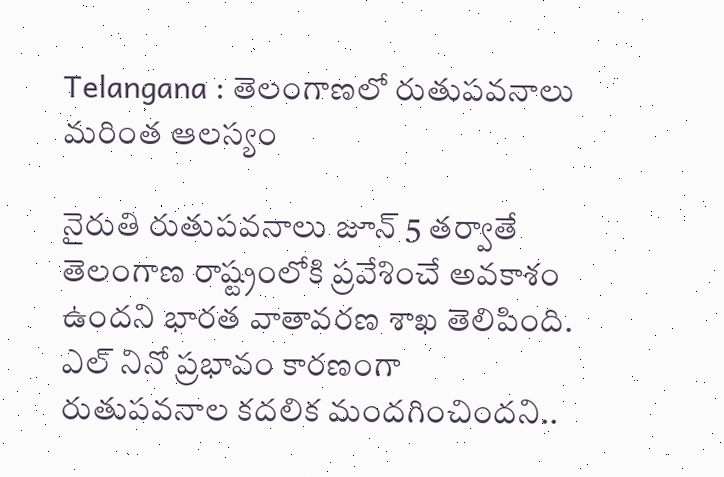Telangana : తెలంగాణ‌లో రుతుప‌వ‌నాలు మ‌రింత ఆల‌స్యం

నైరుతి రుతుపవనాలు జూన్ 5 తర్వాతే తెలంగాణ రాష్ట్రంలోకి ప్రవేశించే అవకాశం ఉందని భారత వాతావరణ శాఖ తెలిపింది. ఎల్ నినో ప్రభావం కారణంగా రుతుపవనాల కదలిక మందగించిందని..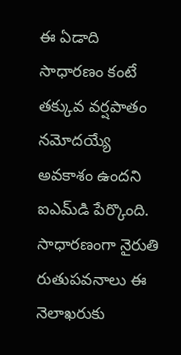ఈ ఏడాది సాధారణం కంటే తక్కువ వర్షపాతం నమోదయ్యే అవకాశం ఉందని ఐఎమ్‌డి పేర్కొంది. సాధారణంగా నైరుతి రుతుపవనాలు ఈ నెలాఖరుకు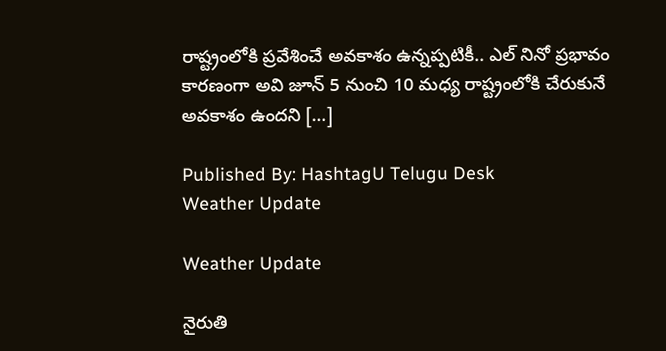రాష్ట్రంలోకి ప్రవేశించే అవకాశం ఉన్నప్పటికీ.. ఎల్ నినో ప్రభావం కారణంగా అవి జూన్ 5 నుంచి 10 మధ్య రాష్ట్రంలోకి చేరుకునే అవకాశం ఉందని […]

Published By: HashtagU Telugu Desk
Weather Update

Weather Update

నైరుతి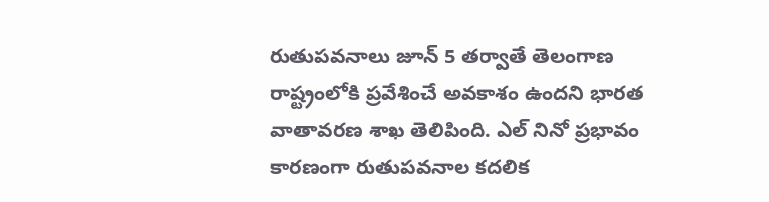రుతుపవనాలు జూన్ 5 తర్వాతే తెలంగాణ రాష్ట్రంలోకి ప్రవేశించే అవకాశం ఉందని భారత వాతావరణ శాఖ తెలిపింది. ఎల్ నినో ప్రభావం కారణంగా రుతుపవనాల కదలిక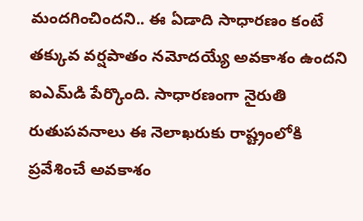మందగించిందని.. ఈ ఏడాది సాధారణం కంటే తక్కువ వర్షపాతం నమోదయ్యే అవకాశం ఉందని ఐఎమ్‌డి పేర్కొంది. సాధారణంగా నైరుతి రుతుపవనాలు ఈ నెలాఖరుకు రాష్ట్రంలోకి ప్రవేశించే అవకాశం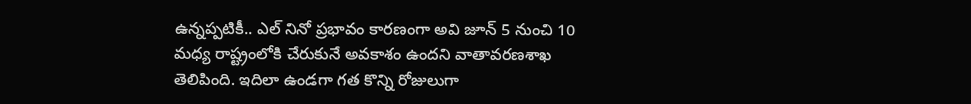ఉన్నప్పటికీ.. ఎల్ నినో ప్రభావం కారణంగా అవి జూన్ 5 నుంచి 10 మధ్య రాష్ట్రంలోకి చేరుకునే అవకాశం ఉందని వాతావ‌ర‌ణశాఖ తెలిపింది. ఇదిలా ఉండగా గత కొన్ని రోజులుగా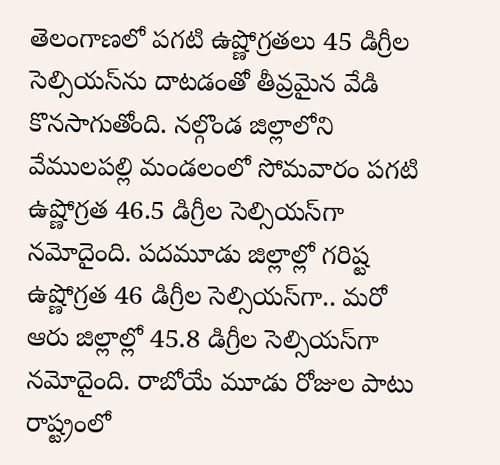తెలంగాణలో పగటి ఉష్ణోగ్రతలు 45 డిగ్రీల సెల్సియస్‌ను దాటడంతో తీవ్రమైన వేడి కొనసాగుతోంది. నల్గొండ జిల్లాలోని వేములపల్లి మండలంలో సోమవారం పగటి ఉష్ణోగ్రత 46.5 డిగ్రీల సెల్సియస్‌గా నమోదైంది. పదమూడు జిల్లాల్లో గరిష్ట ఉష్ణోగ్రత 46 డిగ్రీల సెల్సియస్‌గా.. మరో ఆరు జిల్లాల్లో 45.8 డిగ్రీల సెల్సియస్‌గా నమోదైంది. రాబోయే మూడు రోజుల పాటు రాష్ట్రంలో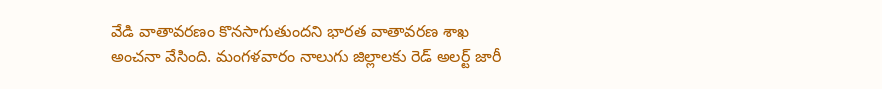వేడి వాతావరణం కొనసాగుతుందని భారత వాతావరణ శాఖ అంచనా వేసింది. మంగళవారం నాలుగు జిల్లాలకు రెడ్ అలర్ట్ జారీ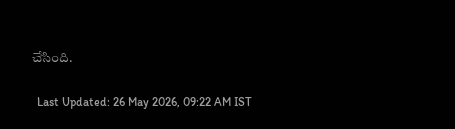చేసింది.

  Last Updated: 26 May 2026, 09:22 AM IST